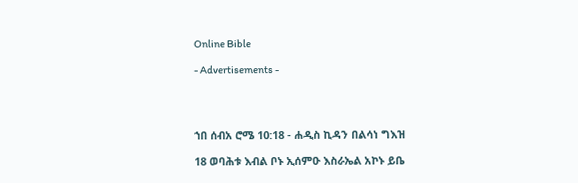Online Bible

- Advertisements -




ኀበ ሰብአ ሮሜ 10:18 - ሐዲስ ኪዳን በልሳነ ግእዝ

18 ወባሕቱ እብል ቦኑ ኢሰምዑ እስራኤል አኮኑ ይቤ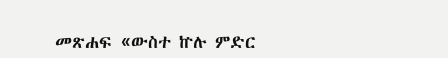መጽሐፍ «ውስተ ኵሉ ምድር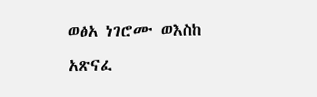ወፅአ ነገሮሙ ወእስከ አጽናፈ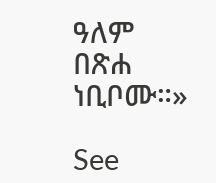ዓለም በጽሐ ነቢቦሙ።»

See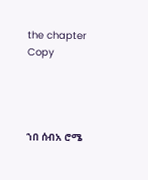the chapter Copy




ኀበ ሰብአ ሮሜ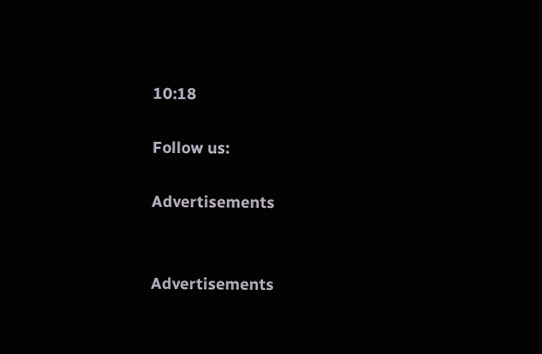10:18

Follow us:

Advertisements


Advertisements